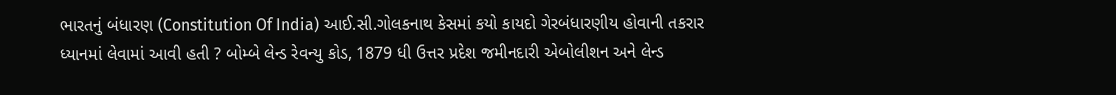ભારતનું બંધારણ (Constitution Of India) આઈ.સી.ગોલકનાથ કેસમાં કયો કાયદો ગેરબંધારણીય હોવાની તકરાર ધ્યાનમાં લેવામાં આવી હતી ? બોમ્બે લેન્ડ રેવન્યુ કોડ, 1879 ધી ઉત્તર પ્રદેશ જમીનદારી એબોલીશન અને લેન્ડ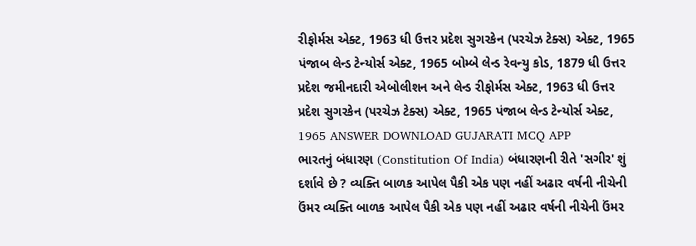રીફોર્મસ એક્ટ, 1963 ધી ઉત્તર પ્રદેશ સુગરકેન (પરચેઝ ટેક્સ) એક્ટ, 1965 પંજાબ લેન્ડ ટેન્યોર્સ એક્ટ, 1965 બોમ્બે લેન્ડ રેવન્યુ કોડ, 1879 ધી ઉત્તર પ્રદેશ જમીનદારી એબોલીશન અને લેન્ડ રીફોર્મસ એક્ટ, 1963 ધી ઉત્તર પ્રદેશ સુગરકેન (પરચેઝ ટેક્સ) એક્ટ, 1965 પંજાબ લેન્ડ ટેન્યોર્સ એક્ટ, 1965 ANSWER DOWNLOAD GUJARATI MCQ APP
ભારતનું બંધારણ (Constitution Of India) બંધારણની રીતે 'સગીર' શું દર્શાવે છે ? વ્યક્તિ બાળક આપેલ પૈકી એક પણ નહીં અઢાર વર્ષની નીચેની ઉંમર વ્યક્તિ બાળક આપેલ પૈકી એક પણ નહીં અઢાર વર્ષની નીચેની ઉંમર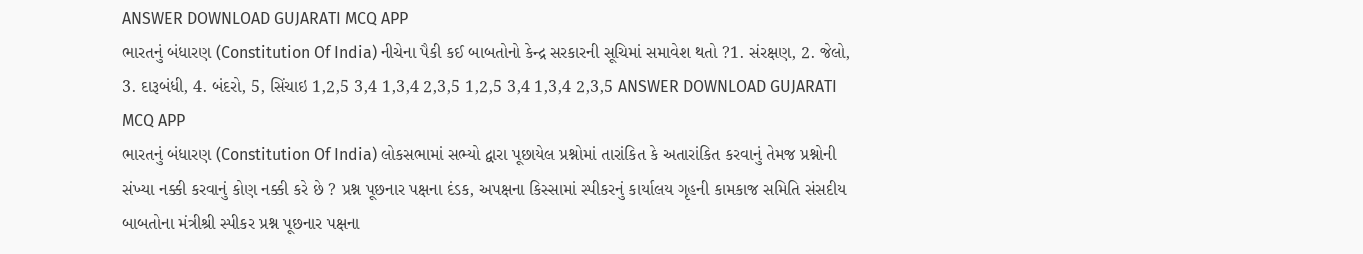ANSWER DOWNLOAD GUJARATI MCQ APP
ભારતનું બંધારણ (Constitution Of India) નીચેના પૈકી કઈ બાબતોનો કેન્દ્ર સરકારની સૂચિમાં સમાવેશ થતો ?1. સંરક્ષણ, 2. જેલો, 3. દારૂબંધી, 4. બંદરો, 5, સિંચાઇ 1,2,5 3,4 1,3,4 2,3,5 1,2,5 3,4 1,3,4 2,3,5 ANSWER DOWNLOAD GUJARATI MCQ APP
ભારતનું બંધારણ (Constitution Of India) લોકસભામાં સભ્યો દ્વારા પૂછાયેલ પ્રશ્નોમાં તારાંકિત કે અતારાંકિત કરવાનું તેમજ પ્રશ્નોની સંખ્યા નક્કી કરવાનું કોણ નક્કી કરે છે ? પ્રશ્ન પૂછનાર પક્ષના દંડક, અપક્ષના કિસ્સામાં સ્પીકરનું કાર્યાલય ગૃહની કામકાજ સમિતિ સંસદીય બાબતોના મંત્રીશ્રી સ્પીકર પ્રશ્ન પૂછનાર પક્ષના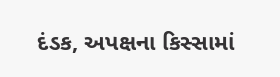દંડક, અપક્ષના કિસ્સામાં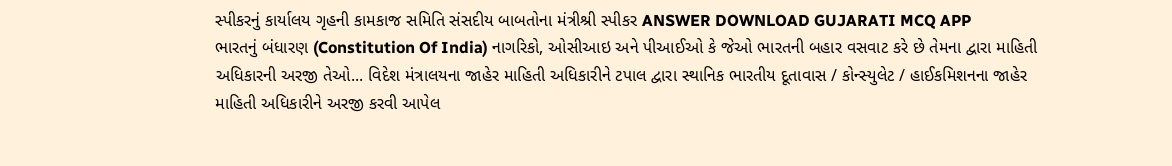સ્પીકરનું કાર્યાલય ગૃહની કામકાજ સમિતિ સંસદીય બાબતોના મંત્રીશ્રી સ્પીકર ANSWER DOWNLOAD GUJARATI MCQ APP
ભારતનું બંધારણ (Constitution Of India) નાગરિકો, ઓસીઆઇ અને પીઆઈઓ કે જેઓ ભારતની બહાર વસવાટ કરે છે તેમના દ્વારા માહિતી અધિકારની અરજી તેઓ... વિદેશ મંત્રાલયના જાહેર માહિતી અધિકારીને ટપાલ દ્વારા સ્થાનિક ભારતીય દૂતાવાસ / કોન્સ્યુલેટ / હાઈકમિશનના જાહેર માહિતી અધિકારીને અરજી કરવી આપેલ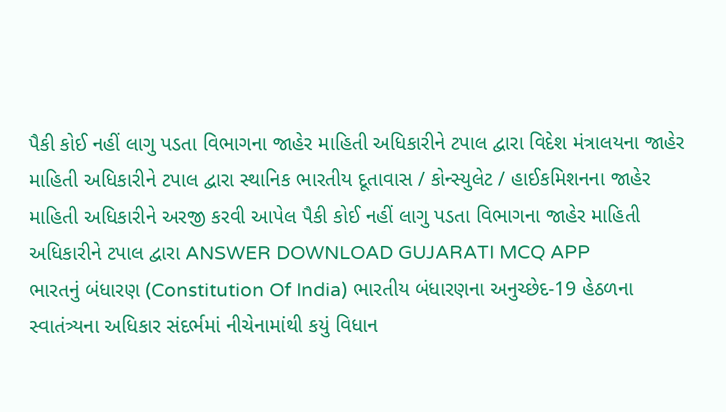પૈકી કોઈ નહીં લાગુ પડતા વિભાગના જાહેર માહિતી અધિકારીને ટપાલ દ્વારા વિદેશ મંત્રાલયના જાહેર માહિતી અધિકારીને ટપાલ દ્વારા સ્થાનિક ભારતીય દૂતાવાસ / કોન્સ્યુલેટ / હાઈકમિશનના જાહેર માહિતી અધિકારીને અરજી કરવી આપેલ પૈકી કોઈ નહીં લાગુ પડતા વિભાગના જાહેર માહિતી અધિકારીને ટપાલ દ્વારા ANSWER DOWNLOAD GUJARATI MCQ APP
ભારતનું બંધારણ (Constitution Of India) ભારતીય બંધારણના અનુચ્છેદ-19 હેઠળના સ્વાતંત્ર્યના અધિકાર સંદર્ભમાં નીચેનામાંથી કયું વિધાન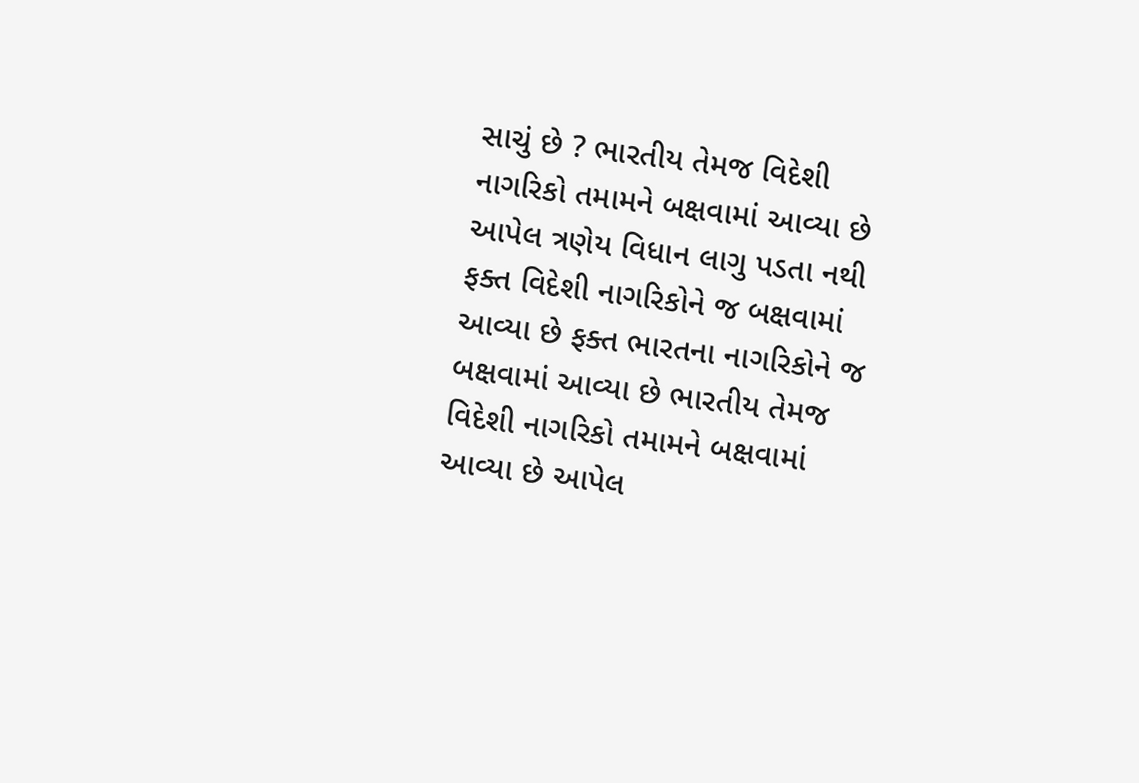સાચું છે ? ભારતીય તેમજ વિદેશી નાગરિકો તમામને બક્ષવામાં આવ્યા છે આપેલ ત્રણેય વિધાન લાગુ પડતા નથી ફક્ત વિદેશી નાગરિકોને જ બક્ષવામાં આવ્યા છે ફક્ત ભારતના નાગરિકોને જ બક્ષવામાં આવ્યા છે ભારતીય તેમજ વિદેશી નાગરિકો તમામને બક્ષવામાં આવ્યા છે આપેલ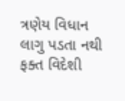ત્રણેય વિધાન લાગુ પડતા નથી ફક્ત વિદેશી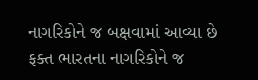નાગરિકોને જ બક્ષવામાં આવ્યા છે ફક્ત ભારતના નાગરિકોને જ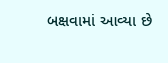બક્ષવામાં આવ્યા છે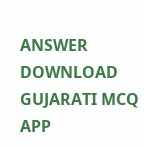ANSWER DOWNLOAD GUJARATI MCQ APP